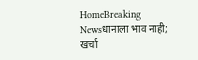HomeBreaking Newsधानाला भाव नाही; खर्चा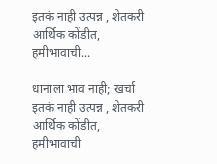इतकं नाही उत्पन्न , शेतकरी आर्थिक कोंडीत, हमीभावाची...

धानाला भाव नाही; खर्चा इतकं नाही उत्पन्न , शेतकरी आर्थिक कोंडीत, हमीभावाची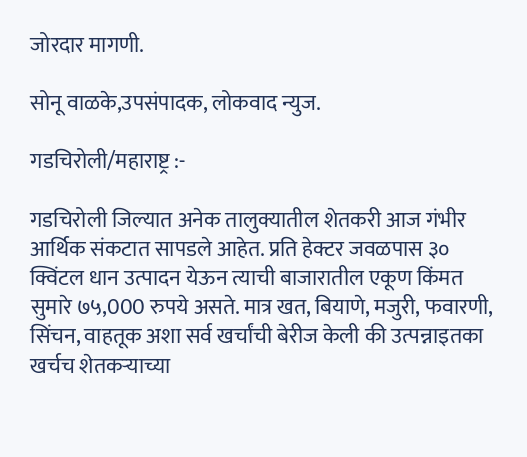जोरदार मागणी.

सोनू वाळके,उपसंपादक, लोकवाद न्युज.

गडचिरोली/महाराष्ट्र :-

गडचिरोली जिल्यात अनेक तालुक्यातील शेतकरी आज गंभीर आर्थिक संकटात सापडले आहेत. प्रति हेक्टर जवळपास ३० क्विंटल धान उत्पादन येऊन त्याची बाजारातील एकूण किंमत सुमारे ७५,000 रुपये असते. मात्र खत, बियाणे, मजुरी, फवारणी, सिंचन, वाहतूक अशा सर्व खर्चांची बेरीज केली की उत्पन्नाइतका खर्चच शेतकऱ्याच्या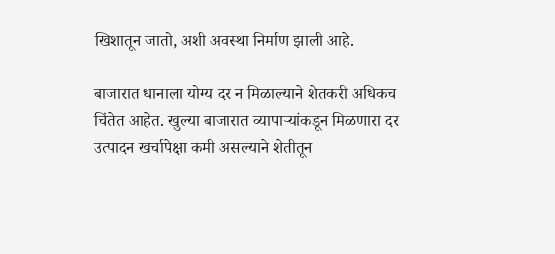खिशातून जातो, अशी अवस्था निर्माण झाली आहे.

बाजारात धानाला योग्य दर न मिळाल्याने शेतकरी अधिकच चिंतेत आहेत. खुल्या बाजारात व्यापाऱ्यांकडून मिळणारा दर उत्पादन खर्चापेक्षा कमी असल्याने शेतीतून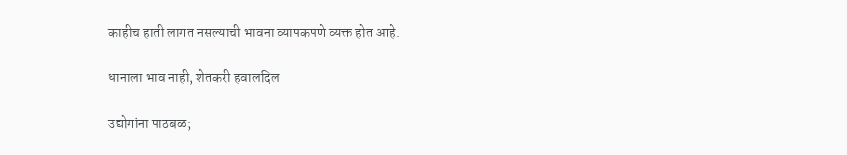काहीच हाती लागत नसल्याची भावना व्यापकपणे व्यक्त होत आहे.

धानाला भाव नाही, शेतकरी हवालदिल

उद्योगांना पाठबळ;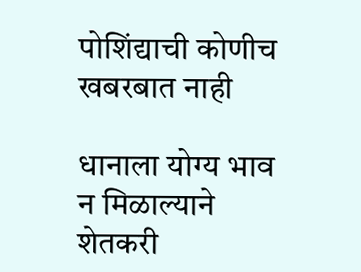पोशिंद्याची कोणीच खबरबात नाही

धानाला योग्य भाव न मिळाल्याने शेतकरी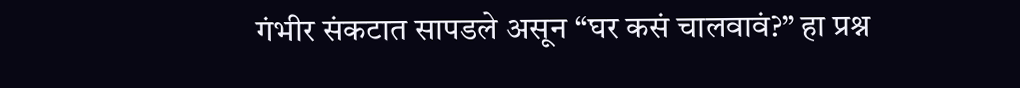गंभीर संकटात सापडले असून “घर कसं चालवावं?” हा प्रश्न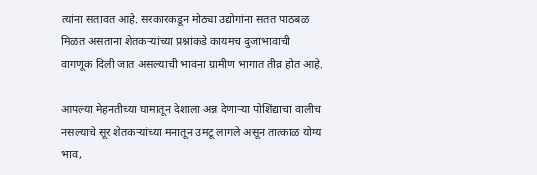त्यांना सतावत आहे. सरकारकडून मोठ्या उद्योगांना सतत पाठबळ मिळत असताना शेतकऱ्यांच्या प्रश्नांकडे कायमच दुजाभावाची वागणूक दिली जात असल्याची भावना ग्रामीण भागात तीव्र होत आहे.

आपल्या मेहनतीच्या घामातून देशाला अन्न देणाऱ्या पोशिंद्याचा वालीच नसल्याचे सूर शेतकऱ्यांच्या मनातून उमटू लागले असून तात्काळ योग्य भाव,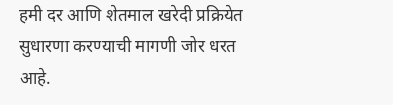हमी दर आणि शेतमाल खरेदी प्रक्रियेत सुधारणा करण्याची मागणी जोर धरत आहे.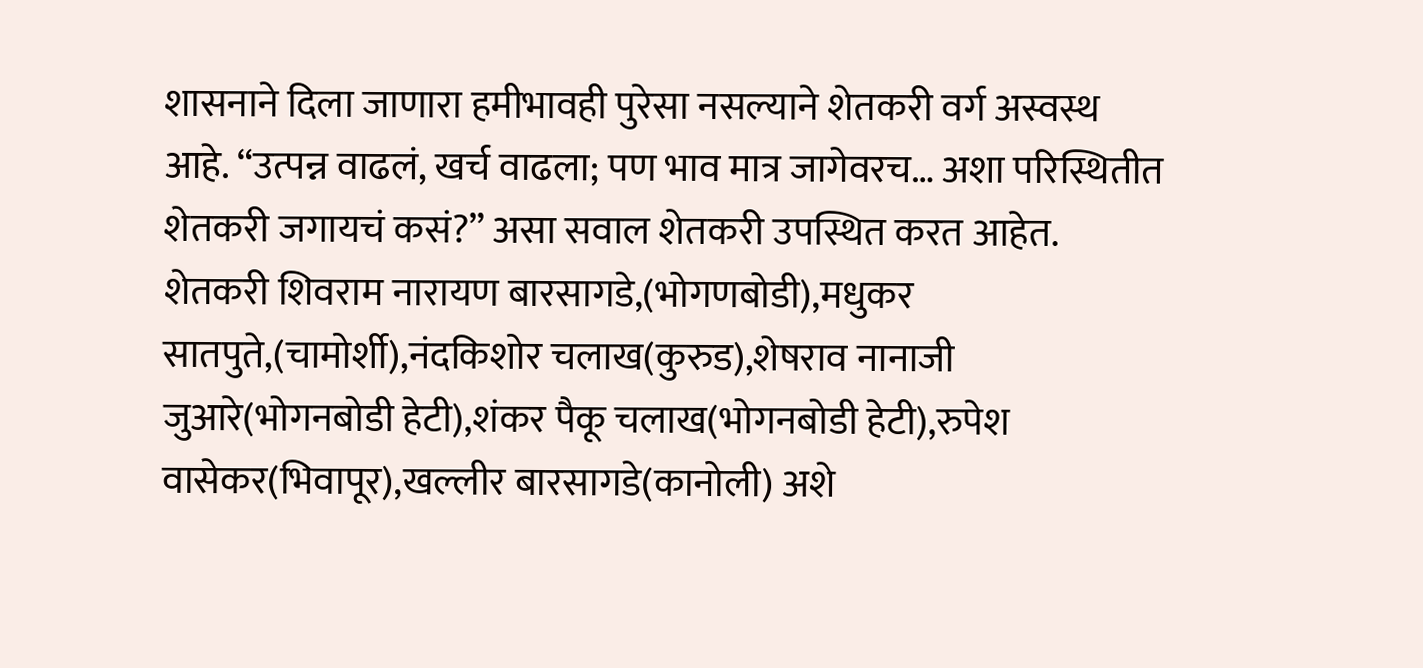शासनाने दिला जाणारा हमीभावही पुरेसा नसल्याने शेतकरी वर्ग अस्वस्थ आहे. “उत्पन्न वाढलं, खर्च वाढला; पण भाव मात्र जागेवरच… अशा परिस्थितीत शेतकरी जगायचं कसं?” असा सवाल शेतकरी उपस्थित करत आहेत. शेतकरी शिवराम नारायण बारसागडे,(भोगणबोडी),मधुकर सातपुते,(चामोर्शी),नंदकिशोर चलाख(कुरुड),शेषराव नानाजी जुआरे(भोगनबोडी हेटी),शंकर पैकू चलाख(भोगनबोडी हेटी),रुपेश वासेकर(भिवापूर),खल्लीर बारसागडे(कानोली) अशे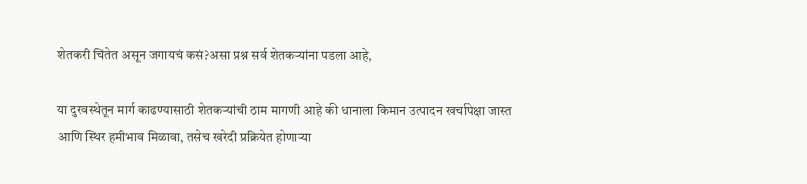शेतकरी चिंतेत असून जगायचं कसं?असा प्रश्न सर्व शेतकऱ्यांना पडला आहे,

या दुरवस्थेतून मार्ग काढण्यासाठी शेतकऱ्यांची ठाम मागणी आहे की धानाला किमान उत्पादन खर्चापेक्षा जास्त आणि स्थिर हमीभाव मिळावा, तसेच खरेदी प्रक्रियेत होणाऱ्या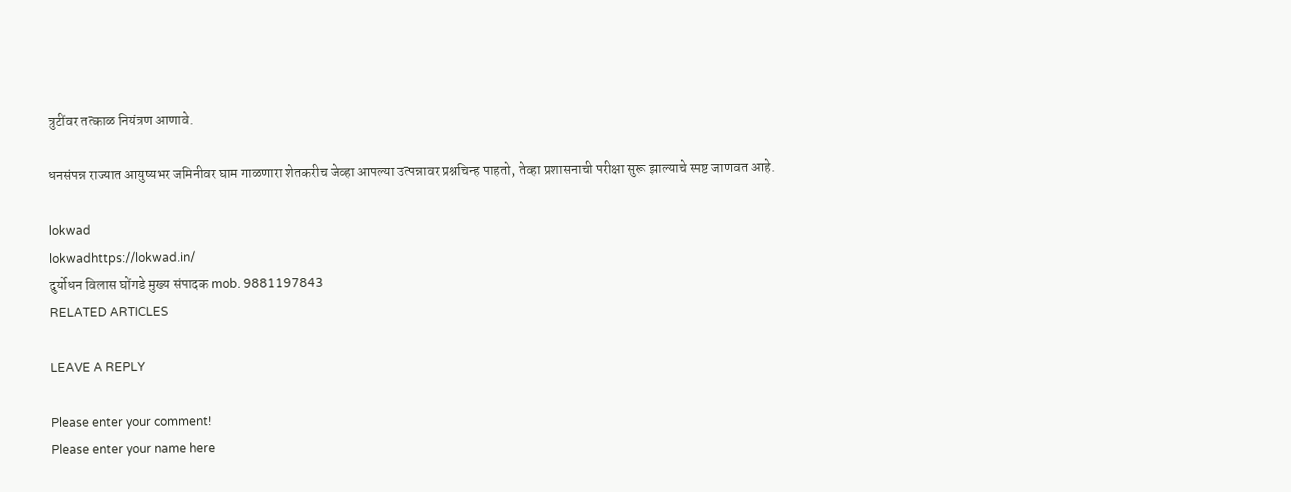त्रुटींवर तत्काळ नियंत्रण आणावे.

धनसंपन्न राज्यात आयुष्यभर जमिनीवर घाम गाळणारा शेतकरीच जेव्हा आपल्या उत्पन्नावर प्रश्नचिन्ह पाहतो, तेव्हा प्रशासनाची परीक्षा सुरू झाल्याचे स्पष्ट जाणवत आहे.

lokwad
lokwadhttps://lokwad.in/
दुर्योधन विलास घोंगडे मुख्य संपादक mob. 9881197843
RELATED ARTICLES

LEAVE A REPLY

Please enter your comment!
Please enter your name here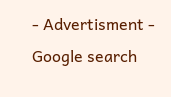- Advertisment -
Google search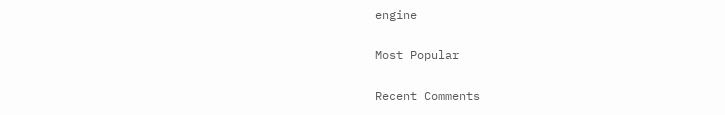engine

Most Popular

Recent Comments